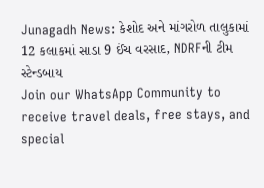Junagadh News: કેશોદ અને માંગરોળ તાલુકામાં 12 કલાકમાં સાડા 9 ઈંચ વરસાદ, NDRFની ટીમ સ્ટેન્ડબાય
Join our WhatsApp Community to receive travel deals, free stays, and special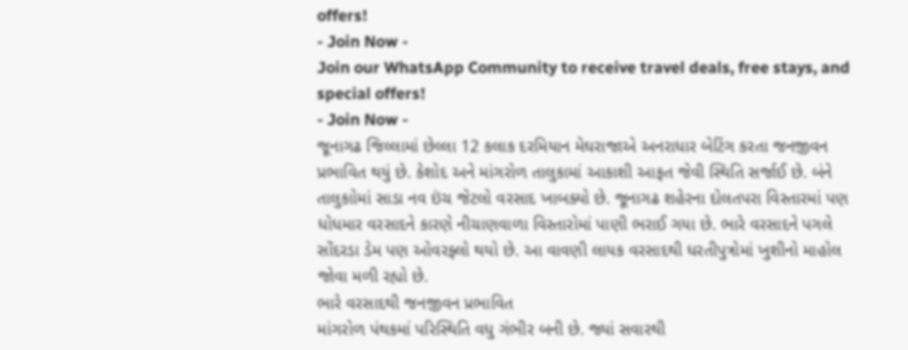offers!
- Join Now -
Join our WhatsApp Community to receive travel deals, free stays, and special offers!
- Join Now -
જૂનાગઢ જિલ્લામાં છેલ્લા 12 કલાક દરમિયાન મેઘરાજાએ અનરાધાર બેટિંગ કરતા જનજીવન પ્રભાવિત થયું છે. કેશોદ અને માંગરોળ તાલુકામાં આકાશી આફત જેવી સ્થિતિ સર્જાઈ છે. બંને તાલુકાોમાં સાડા નવ ઇંચ જેટલો વરસાદ ખાબક્યો છે. જૂનાગઢ શહેરના દોલતપરા વિસ્તારમાં પણ ધોધમાર વરસાદને કારણે નીચાણવાળા વિસ્તારોમાં પાણી ભરાઈ ગયા છે. ભારે વરસાદને પગલે સોંદરડા ડેમ પણ ઓવરફ્લો થયો છે. આ વાવણી લાયક વરસાદથી ધરતીપુત્રોમાં ખુશીનો માહોલ જોવા મળી રહ્યો છે.
ભારે વરસાદથી જનજીવન પ્રભાવિત
માંગરોળ પંથકમાં પરિસ્થિતિ વધુ ગંભીર બની છે. જ્યાં સવારથી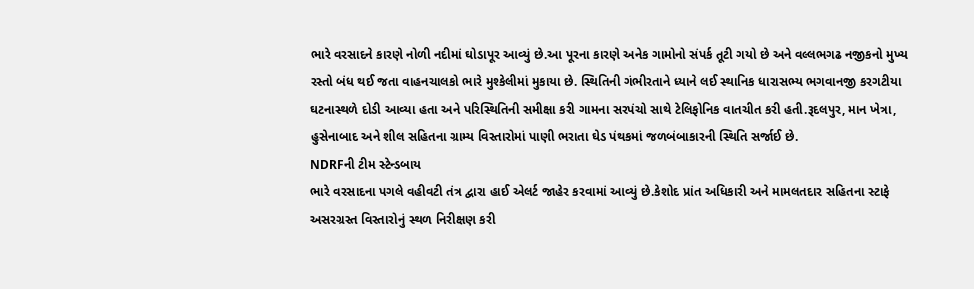ભારે વરસાદને કારણે નોળી નદીમાં ઘોડાપૂર આવ્યું છે.આ પૂરના કારણે અનેક ગામોનો સંપર્ક તૂટી ગયો છે અને વલ્લભગઢ નજીકનો મુખ્ય રસ્તો બંધ થઈ જતા વાહનચાલકો ભારે મુશ્કેલીમાં મુકાયા છે. સ્થિતિની ગંભીરતાને ધ્યાને લઈ સ્થાનિક ધારાસભ્ય ભગવાનજી કરગટીયા ઘટનાસ્થળે દોડી આવ્યા હતા અને પરિસ્થિતિની સમીક્ષા કરી ગામના સરપંચો સાથે ટેલિફોનિક વાતચીત કરી હતી.રૂદલપુર, માન ખેત્રા, હુસેનાબાદ અને શીલ સહિતના ગ્રામ્ય વિસ્તારોમાં પાણી ભરાતા ઘેડ પંથકમાં જળબંબાકારની સ્થિતિ સર્જાઈ છે.
NDRFની ટીમ સ્ટેન્ડબાય
ભારે વરસાદના પગલે વહીવટી તંત્ર દ્વારા હાઈ એલર્ટ જાહેર કરવામાં આવ્યું છે.કેશોદ પ્રાંત અધિકારી અને મામલતદાર સહિતના સ્ટાફે અસરગ્રસ્ત વિસ્તારોનું સ્થળ નિરીક્ષણ કરી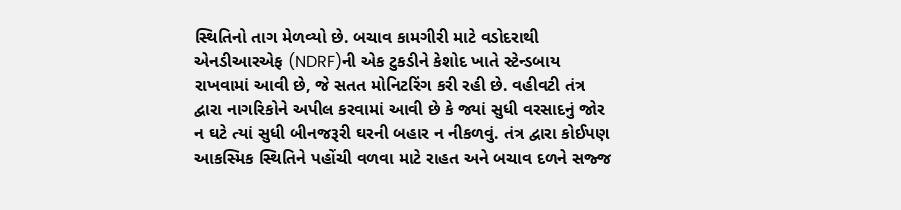સ્થિતિનો તાગ મેળવ્યો છે. બચાવ કામગીરી માટે વડોદરાથી એનડીઆરએફ (NDRF)ની એક ટુકડીને કેશોદ ખાતે સ્ટેન્ડબાય રાખવામાં આવી છે, જે સતત મોનિટરિંગ કરી રહી છે. વહીવટી તંત્ર દ્વારા નાગરિકોને અપીલ કરવામાં આવી છે કે જ્યાં સુધી વરસાદનું જોર ન ઘટે ત્યાં સુધી બીનજરૂરી ઘરની બહાર ન નીકળવું. તંત્ર દ્વારા કોઈપણ આકસ્મિક સ્થિતિને પહોંચી વળવા માટે રાહત અને બચાવ દળને સજ્જ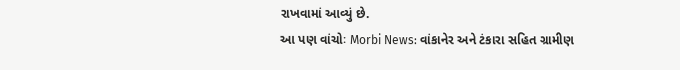રાખવામાં આવ્યું છે.
આ પણ વાંચોઃ Morbi News: વાંકાનેર અને ટંકારા સહિત ગ્રામીણ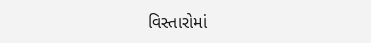વિસ્તારોમાં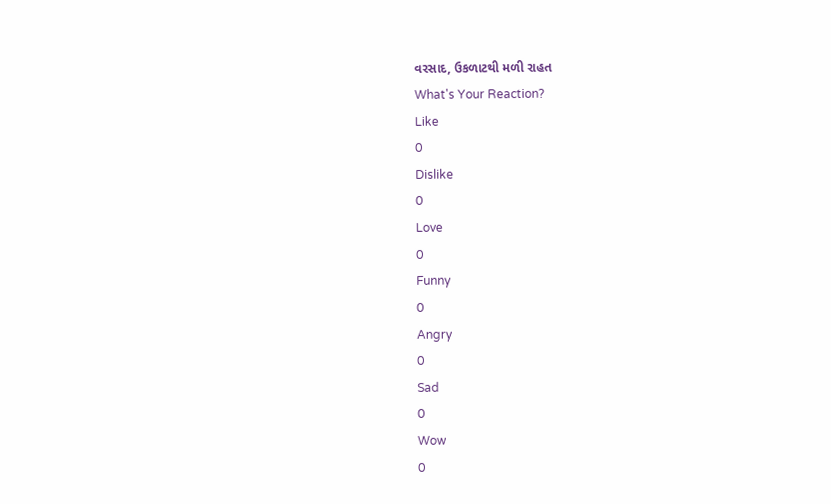વરસાદ, ઉકળાટથી મળી રાહત
What's Your Reaction?
Like
0
Dislike
0
Love
0
Funny
0
Angry
0
Sad
0
Wow
0